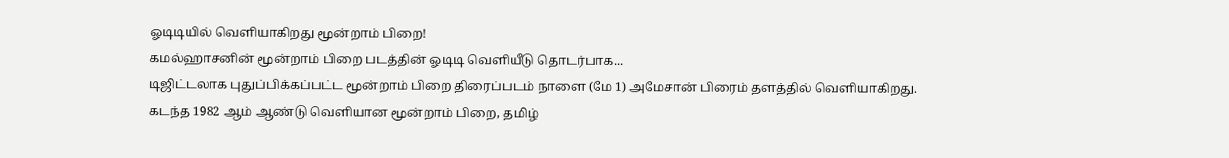ஓடிடியில் வெளியாகிறது மூன்றாம் பிறை!
கமல்ஹாசனின் மூன்றாம் பிறை படத்தின் ஓடிடி வெளியீடு தொடர்பாக...
டிஜிட்டலாக புதுப்பிக்கப்பட்ட மூன்றாம் பிறை திரைப்படம் நாளை (மே 1) அமேசான் பிரைம் தளத்தில் வெளியாகிறது.
கடந்த 1982 ஆம் ஆண்டு வெளியான மூன்றாம் பிறை, தமிழ்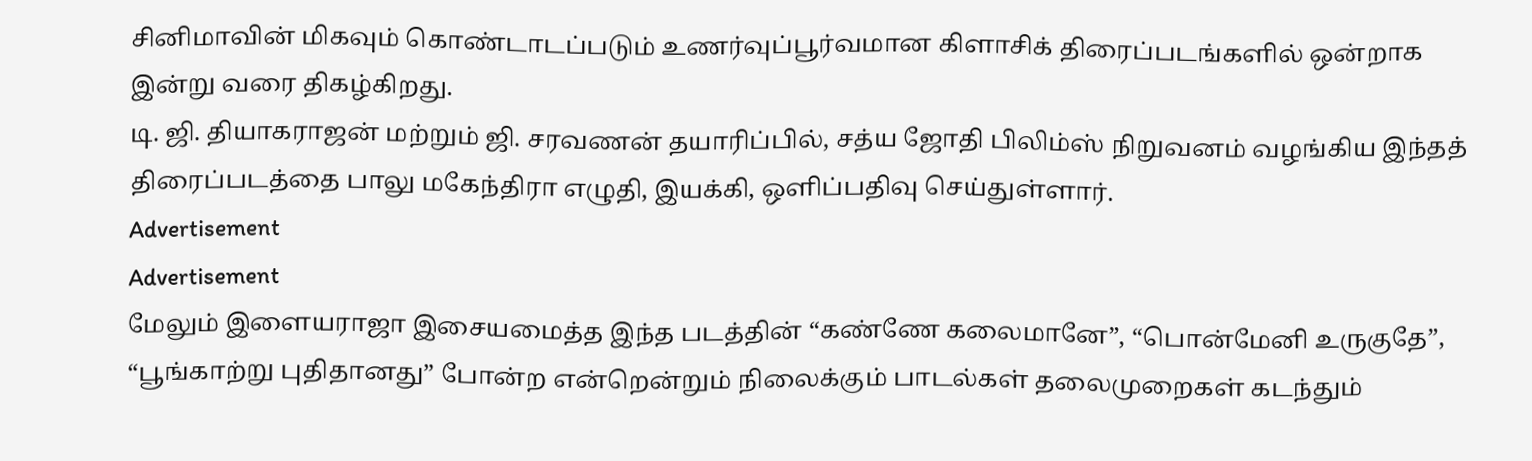சினிமாவின் மிகவும் கொண்டாடப்படும் உணர்வுப்பூர்வமான கிளாசிக் திரைப்படங்களில் ஒன்றாக இன்று வரை திகழ்கிறது.
டி. ஜி. தியாகராஜன் மற்றும் ஜி. சரவணன் தயாரிப்பில், சத்ய ஜோதி பிலிம்ஸ் நிறுவனம் வழங்கிய இந்தத் திரைப்படத்தை பாலு மகேந்திரா எழுதி, இயக்கி, ஒளிப்பதிவு செய்துள்ளார்.
Advertisement
Advertisement
மேலும் இளையராஜா இசையமைத்த இந்த படத்தின் “கண்ணே கலைமானே”, “பொன்மேனி உருகுதே”, “பூங்காற்று புதிதானது” போன்ற என்றென்றும் நிலைக்கும் பாடல்கள் தலைமுறைகள் கடந்தும்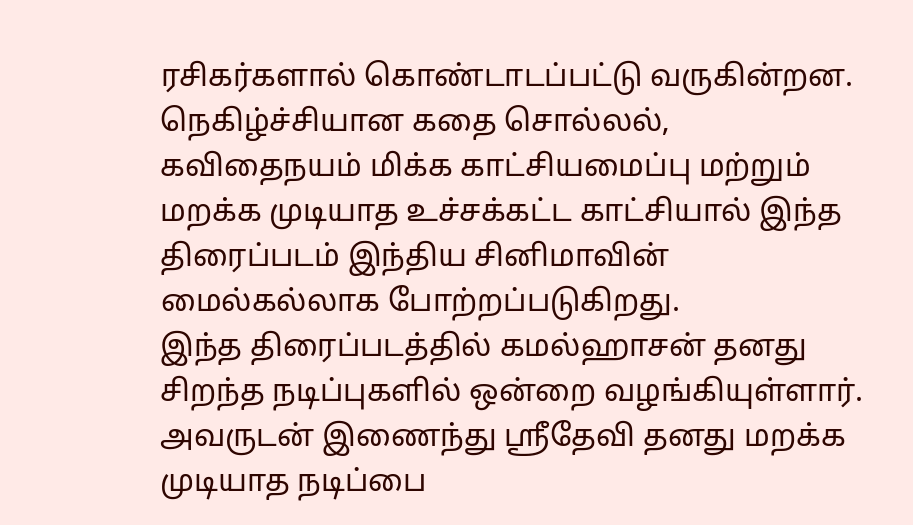ரசிகர்களால் கொண்டாடப்பட்டு வருகின்றன.
நெகிழ்ச்சியான கதை சொல்லல், கவிதைநயம் மிக்க காட்சியமைப்பு மற்றும் மறக்க முடியாத உச்சக்கட்ட காட்சியால் இந்த திரைப்படம் இந்திய சினிமாவின் மைல்கல்லாக போற்றப்படுகிறது.
இந்த திரைப்படத்தில் கமல்ஹாசன் தனது சிறந்த நடிப்புகளில் ஒன்றை வழங்கியுள்ளார். அவருடன் இணைந்து ஸ்ரீதேவி தனது மறக்க முடியாத நடிப்பை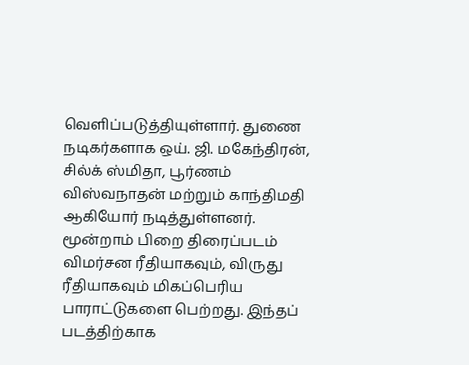வெளிப்படுத்தியுள்ளார். துணை நடிகர்களாக ஒய். ஜி. மகேந்திரன், சில்க் ஸ்மிதா, பூர்ணம் விஸ்வநாதன் மற்றும் காந்திமதி ஆகியோர் நடித்துள்ளனர்.
மூன்றாம் பிறை திரைப்படம் விமர்சன ரீதியாகவும், விருது ரீதியாகவும் மிகப்பெரிய பாராட்டுகளை பெற்றது. இந்தப் படத்திற்காக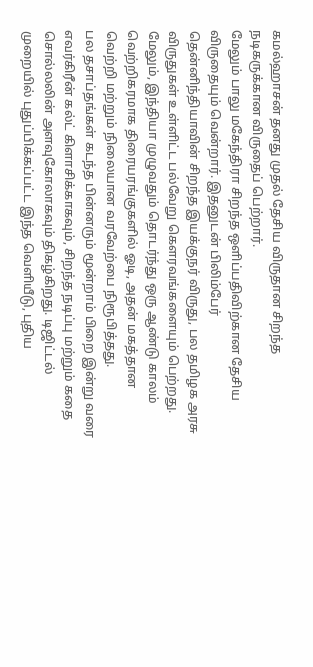கமல்ஹாசன் தனது முதல் தேசிய விருதான சிறந்த நடிகருக்கான விருதைப் பெற்றார்.
மேலும் பாலு மகேந்திரா சிறந்த ஒளிப்பதிவிற்கான தேசிய விருதையும் வென்றார். இதனுடன் பிலிம்பேர் தென்னிந்தியாவின் சிறந்த இயக்குநர் விருது, பல தமிழக அரசு விருதுகள் உள்ளிட்ட பல்வேறு கௌரவங்களையும் பெற்றது.
மேலும், இந்தியா முழுவதும் தொடர்ந்து ஒரு ஆண்டு காலம் வெற்றிகரமாக திரையரங்குகளில் ஓடி, அதன் மகத்தான வெற்றி மற்றும் நிலையான வரவேற்பை நிரூபித்தது.
பல தசாப்தங்கள் கடந்த பின்னரும் மூன்றாம் பிறை இன்று வரை எவர்கிரீன் கல்ட் கிளாசிக்காகவும், சிறந்த நடிப்பு மற்றும் கதை சொல்லலின் அளவுகோலாகவும் திகழ்கிறது. டிஜிட்டல் முறையில் புதுப்பிக்கப்பட்ட இந்த வெளியீடு, புதிய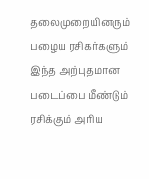தலைமுறையினரும் பழைய ரசிகர்களும் இந்த அற்புதமான படைப்பை மீண்டும் ரசிக்கும் அரிய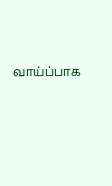வாய்ப்பாக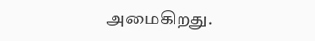அமைகிறது.